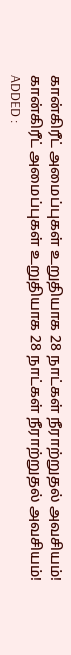கான்கிரீட் அமைப்புகள் உறுதியாக 28 நாட்கள் நீராற்றுதல் அவசியம்!
கான்கிரீட் அமைப்புகள் உறுதியாக 28 நாட்கள் நீராற்றுதல் அவசியம்!
ADDED :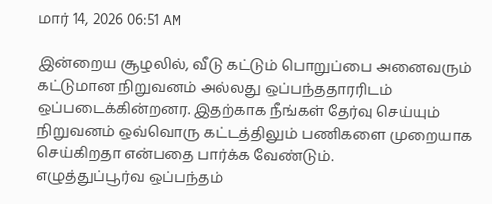மார் 14, 2026 06:51 AM

இன்றைய சூழலில், வீடு கட்டும் பொறுப்பை அனைவரும் கட்டுமான நிறுவனம் அல்லது ஒப்பந்ததாரரிடம் ஒப்படைக்கின்றனர. இதற்காக நீங்கள் தேர்வு செய்யும் நிறுவனம் ஒவ்வொரு கட்டத்திலும் பணிகளை முறையாக செய்கிறதா என்பதை பார்க்க வேண்டும்.
எழுத்துப்பூர்வ ஒப்பந்தம்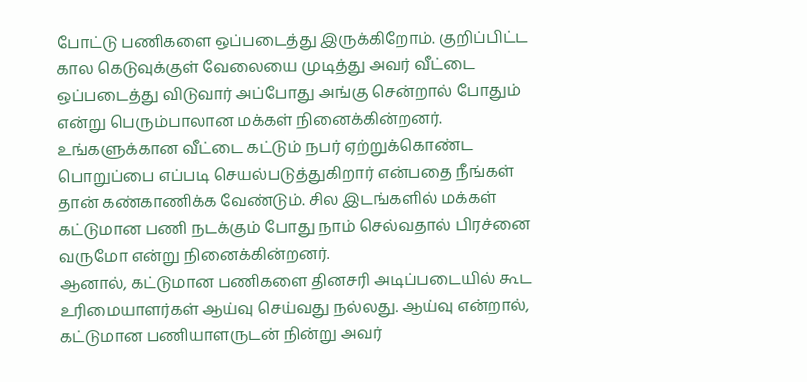போட்டு பணிகளை ஒப்படைத்து இருக்கிறோம். குறிப்பிட்ட கால கெடுவுக்குள் வேலையை முடித்து அவர் வீட்டை ஒப்படைத்து விடுவார் அப்போது அங்கு சென்றால் போதும் என்று பெரும்பாலான மக்கள் நினைக்கின்றனர்.
உங்களுக்கான வீட்டை கட்டும் நபர் ஏற்றுக்கொண்ட பொறுப்பை எப்படி செயல்படுத்துகிறார் என்பதை நீங்கள் தான் கண்காணிக்க வேண்டும். சில இடங்களில் மக்கள் கட்டுமான பணி நடக்கும் போது நாம் செல்வதால் பிரச்னை வருமோ என்று நினைக்கின்றனர்.
ஆனால், கட்டுமான பணிகளை தினசரி அடிப்படையில் கூட உரிமையாளர்கள் ஆய்வு செய்வது நல்லது. ஆய்வு என்றால், கட்டுமான பணியாளருடன் நின்று அவர்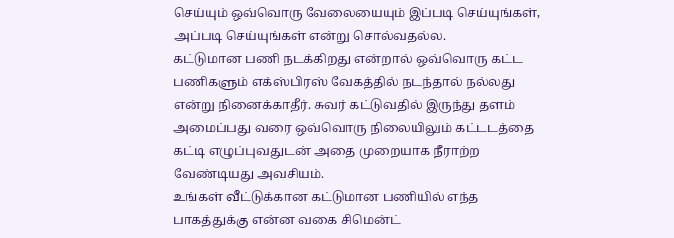செய்யும் ஒவ்வொரு வேலையையும் இப்படி செய்யுங்கள், அப்படி செய்யுங்கள் என்று சொல்வதல்ல.
கட்டுமான பணி நடக்கிறது என்றால் ஒவ்வொரு கட்ட பணிகளும் எக்ஸ்பிரஸ் வேகத்தில் நடந்தால் நல்லது என்று நினைக்காதீர். சுவர் கட்டுவதில் இருந்து தளம் அமைப்பது வரை ஒவ்வொரு நிலையிலும் கட்டடத்தை கட்டி எழுப்புவதுடன் அதை முறையாக நீராற்ற வேண்டியது அவசியம்.
உங்கள் வீட்டுக்கான கட்டுமான பணியில் எந்த பாகத்துக்கு என்ன வகை சிமென்ட்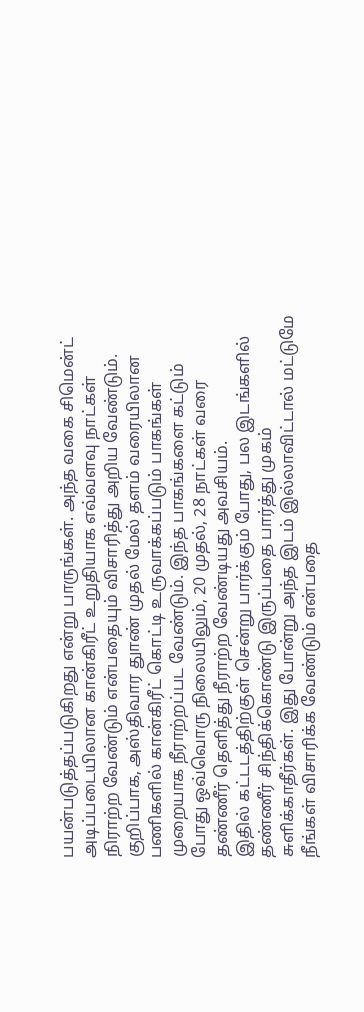பயன்படுத்தப்படுகிறது என்று பாருங்கள். அந்த வகை சிமென்ட் அடிப்படையிலான கான்கிரீட் உறுதியாக எவ்வளவு நாட்கள் நிராற்ற வேண்டும் என்பதையும் விசாரித்து அறிய வேண்டும்.
குறிப்பாக, அஸ்திவார துாண் முதல் மேல் தளம் வரையிலான பணிகளில் கான்கிரீட் கொட்டி உருவாக்கப்படும் பாகங்கள் முறையாக நீராற்றப்பட வேண்டும். இந்த பாகங்களை கட்டும் போது ஒவ்வொரு நிலையிலும், 20 முதல், 28 நாட்கள் வரை தண்ணீர் தெளித்து நீராற்ற வேண்டியது அவசியம்.
இதில் கட்டடத்திற்குள் சென்று பார்க்கும் போது, பல இடங்களில் தண்ணீர் சிந்திக்கொண்டு இருப்பதை பார்த்து முகம் சுளிக்காதீர்கள். இது போன்று அந்த இடம் இல்லாவிட்டால் மட்டுமே நீங்கள் விசாரிக்க வேண்டும் என்பதை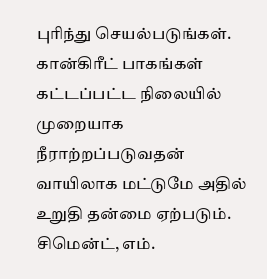புரிந்து செயல்படுங்கள்.
கான்கிரீட் பாகங்கள் கட்டப்பட்ட நிலையில் முறையாக நீராற்றப்படுவதன் வாயிலாக மட்டுமே அதில் உறுதி தன்மை ஏற்படும். சிமென்ட், எம்.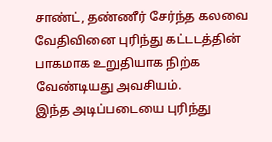சாண்ட், தண்ணீர் சேர்ந்த கலவை வேதிவினை புரிந்து கட்டடத்தின் பாகமாக உறுதியாக நிற்க வேண்டியது அவசியம்.
இந்த அடிப்படையை புரிந்து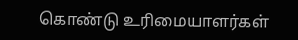கொண்டு உரிமையாளர்கள்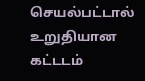செயல்பட்டால் உறுதியான கட்டடம்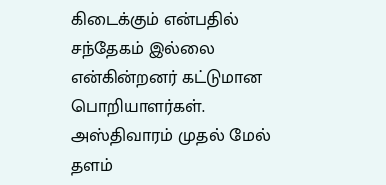கிடைக்கும் என்பதில் சந்தேகம் இல்லை என்கின்றனர் கட்டுமான பொறியாளர்கள்.
அஸ்திவாரம் முதல் மேல் தளம்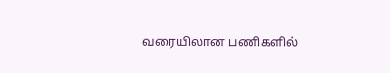வரையிலான பணிகளில்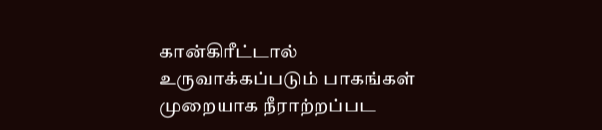கான்கிரீட்டால் உருவாக்கப்படும் பாகங்கள் முறையாக நீராற்றப்பட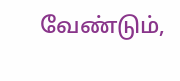வேண்டும்,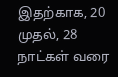இதற்காக, 20 முதல், 28 நாட்கள் வரை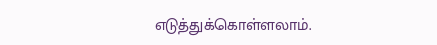எடுத்துக்கொள்ளலாம்.